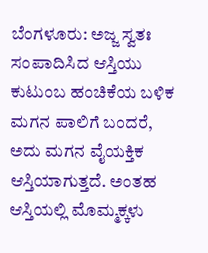ಬೆಂಗಳೂರು: ಅಜ್ಜ ಸ್ವತಃ ಸಂಪಾದಿಸಿದ ಆಸ್ತಿಯು ಕುಟುಂಬ ಹಂಚಿಕೆಯ ಬಳಿಕ ಮಗನ ಪಾಲಿಗೆ ಬಂದರೆ, ಅದು ಮಗನ ವೈಯಕ್ತಿಕ ಆಸ್ತಿಯಾಗುತ್ತದೆ. ಅಂತಹ ಆಸ್ತಿಯಲ್ಲಿ ಮೊಮ್ಮಕ್ಕಳು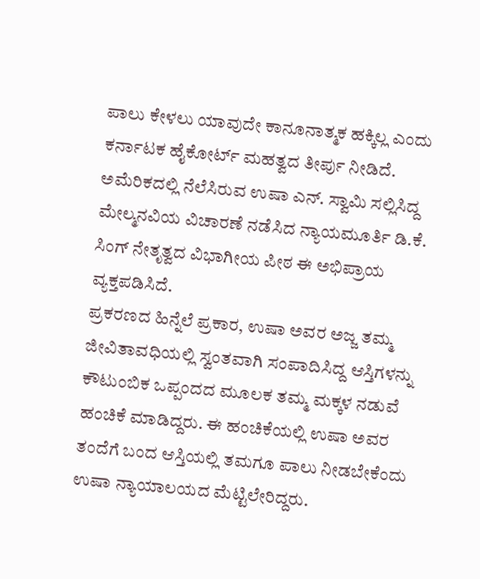ಪಾಲು ಕೇಳಲು ಯಾವುದೇ ಕಾನೂನಾತ್ಮಕ ಹಕ್ಕಿಲ್ಲ ಎಂದು ಕರ್ನಾಟಕ ಹೈಕೋರ್ಟ್ ಮಹತ್ವದ ತೀರ್ಪು ನೀಡಿದೆ.
ಅಮೆರಿಕದಲ್ಲಿ ನೆಲೆಸಿರುವ ಉಷಾ ಎನ್. ಸ್ವಾಮಿ ಸಲ್ಲಿಸಿದ್ದ ಮೇಲ್ಮನವಿಯ ವಿಚಾರಣೆ ನಡೆಸಿದ ನ್ಯಾಯಮೂರ್ತಿ ಡಿ.ಕೆ. ಸಿಂಗ್ ನೇತೃತ್ವದ ವಿಭಾಗೀಯ ಪೀಠ ಈ ಅಭಿಪ್ರಾಯ ವ್ಯಕ್ತಪಡಿಸಿದೆ.
ಪ್ರಕರಣದ ಹಿನ್ನೆಲೆ ಪ್ರಕಾರ, ಉಷಾ ಅವರ ಅಜ್ಜ ತಮ್ಮ ಜೀವಿತಾವಧಿಯಲ್ಲಿ ಸ್ವಂತವಾಗಿ ಸಂಪಾದಿಸಿದ್ದ ಆಸ್ತಿಗಳನ್ನು ಕೌಟುಂಬಿಕ ಒಪ್ಪಂದದ ಮೂಲಕ ತಮ್ಮ ಮಕ್ಕಳ ನಡುವೆ ಹಂಚಿಕೆ ಮಾಡಿದ್ದರು. ಈ ಹಂಚಿಕೆಯಲ್ಲಿ ಉಷಾ ಅವರ ತಂದೆಗೆ ಬಂದ ಆಸ್ತಿಯಲ್ಲಿ ತಮಗೂ ಪಾಲು ನೀಡಬೇಕೆಂದು ಉಷಾ ನ್ಯಾಯಾಲಯದ ಮೆಟ್ಟಿಲೇರಿದ್ದರು.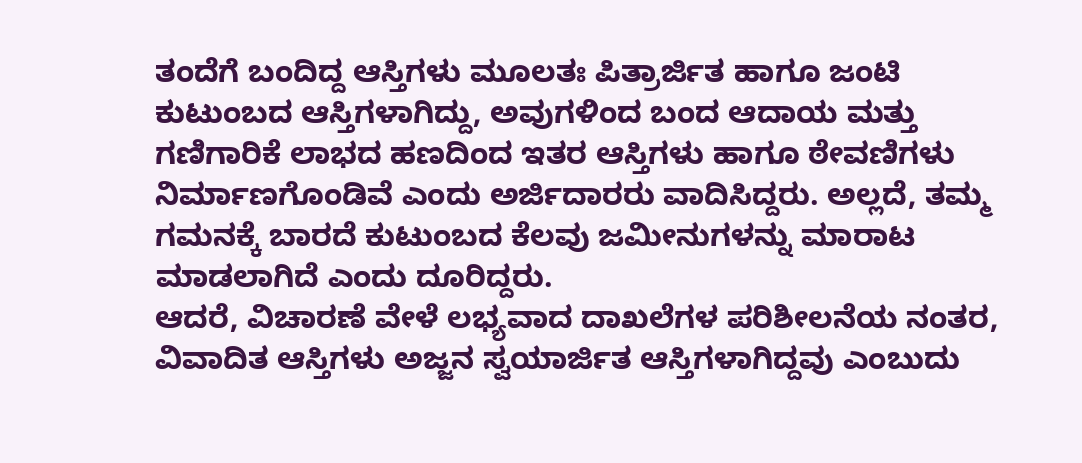ತಂದೆಗೆ ಬಂದಿದ್ದ ಆಸ್ತಿಗಳು ಮೂಲತಃ ಪಿತ್ರಾರ್ಜಿತ ಹಾಗೂ ಜಂಟಿ ಕುಟುಂಬದ ಆಸ್ತಿಗಳಾಗಿದ್ದು, ಅವುಗಳಿಂದ ಬಂದ ಆದಾಯ ಮತ್ತು ಗಣಿಗಾರಿಕೆ ಲಾಭದ ಹಣದಿಂದ ಇತರ ಆಸ್ತಿಗಳು ಹಾಗೂ ಠೇವಣಿಗಳು ನಿರ್ಮಾಣಗೊಂಡಿವೆ ಎಂದು ಅರ್ಜಿದಾರರು ವಾದಿಸಿದ್ದರು. ಅಲ್ಲದೆ, ತಮ್ಮ ಗಮನಕ್ಕೆ ಬಾರದೆ ಕುಟುಂಬದ ಕೆಲವು ಜಮೀನುಗಳನ್ನು ಮಾರಾಟ ಮಾಡಲಾಗಿದೆ ಎಂದು ದೂರಿದ್ದರು.
ಆದರೆ, ವಿಚಾರಣೆ ವೇಳೆ ಲಭ್ಯವಾದ ದಾಖಲೆಗಳ ಪರಿಶೀಲನೆಯ ನಂತರ, ವಿವಾದಿತ ಆಸ್ತಿಗಳು ಅಜ್ಜನ ಸ್ವಯಾರ್ಜಿತ ಆಸ್ತಿಗಳಾಗಿದ್ದವು ಎಂಬುದು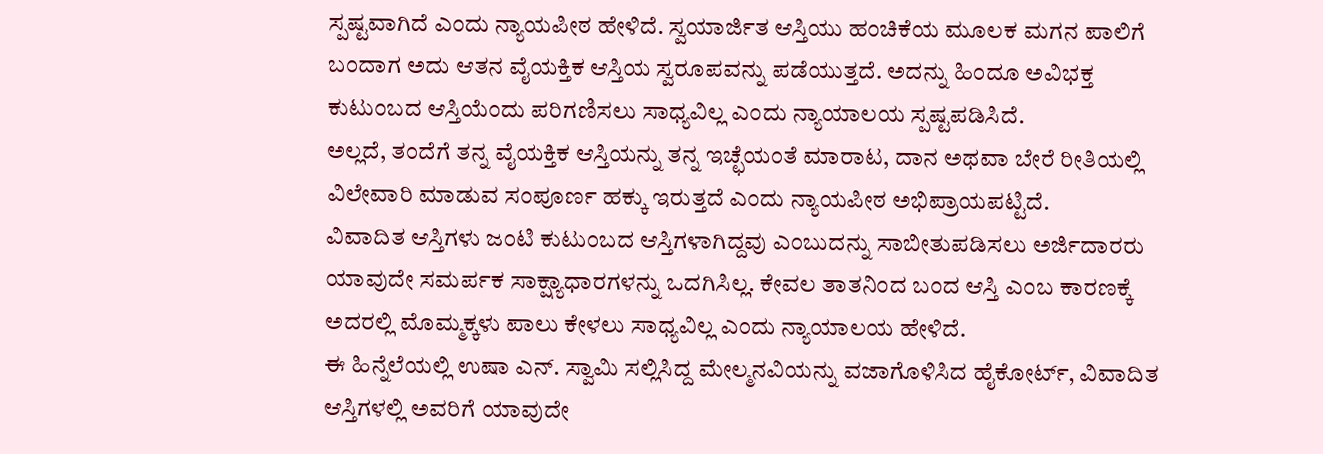ಸ್ಪಷ್ಟವಾಗಿದೆ ಎಂದು ನ್ಯಾಯಪೀಠ ಹೇಳಿದೆ. ಸ್ವಯಾರ್ಜಿತ ಆಸ್ತಿಯು ಹಂಚಿಕೆಯ ಮೂಲಕ ಮಗನ ಪಾಲಿಗೆ ಬಂದಾಗ ಅದು ಆತನ ವೈಯಕ್ತಿಕ ಆಸ್ತಿಯ ಸ್ವರೂಪವನ್ನು ಪಡೆಯುತ್ತದೆ. ಅದನ್ನು ಹಿಂದೂ ಅವಿಭಕ್ತ ಕುಟುಂಬದ ಆಸ್ತಿಯೆಂದು ಪರಿಗಣಿಸಲು ಸಾಧ್ಯವಿಲ್ಲ ಎಂದು ನ್ಯಾಯಾಲಯ ಸ್ಪಷ್ಟಪಡಿಸಿದೆ.
ಅಲ್ಲದೆ, ತಂದೆಗೆ ತನ್ನ ವೈಯಕ್ತಿಕ ಆಸ್ತಿಯನ್ನು ತನ್ನ ಇಚ್ಛೆಯಂತೆ ಮಾರಾಟ, ದಾನ ಅಥವಾ ಬೇರೆ ರೀತಿಯಲ್ಲಿ ವಿಲೇವಾರಿ ಮಾಡುವ ಸಂಪೂರ್ಣ ಹಕ್ಕು ಇರುತ್ತದೆ ಎಂದು ನ್ಯಾಯಪೀಠ ಅಭಿಪ್ರಾಯಪಟ್ಟಿದೆ.
ವಿವಾದಿತ ಆಸ್ತಿಗಳು ಜಂಟಿ ಕುಟುಂಬದ ಆಸ್ತಿಗಳಾಗಿದ್ದವು ಎಂಬುದನ್ನು ಸಾಬೀತುಪಡಿಸಲು ಅರ್ಜಿದಾರರು ಯಾವುದೇ ಸಮರ್ಪಕ ಸಾಕ್ಷ್ಯಾಧಾರಗಳನ್ನು ಒದಗಿಸಿಲ್ಲ. ಕೇವಲ ತಾತನಿಂದ ಬಂದ ಆಸ್ತಿ ಎಂಬ ಕಾರಣಕ್ಕೆ ಅದರಲ್ಲಿ ಮೊಮ್ಮಕ್ಕಳು ಪಾಲು ಕೇಳಲು ಸಾಧ್ಯವಿಲ್ಲ ಎಂದು ನ್ಯಾಯಾಲಯ ಹೇಳಿದೆ.
ಈ ಹಿನ್ನೆಲೆಯಲ್ಲಿ ಉಷಾ ಎನ್. ಸ್ವಾಮಿ ಸಲ್ಲಿಸಿದ್ದ ಮೇಲ್ಮನವಿಯನ್ನು ವಜಾಗೊಳಿಸಿದ ಹೈಕೋರ್ಟ್, ವಿವಾದಿತ ಆಸ್ತಿಗಳಲ್ಲಿ ಅವರಿಗೆ ಯಾವುದೇ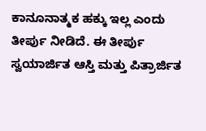ಕಾನೂನಾತ್ಮಕ ಹಕ್ಕು ಇಲ್ಲ ಎಂದು ತೀರ್ಪು ನೀಡಿದೆ. ಈ ತೀರ್ಪು ಸ್ವಯಾರ್ಜಿತ ಆಸ್ತಿ ಮತ್ತು ಪಿತ್ರಾರ್ಜಿತ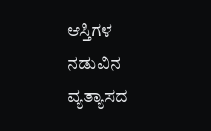ಆಸ್ತಿಗಳ ನಡುವಿನ ವ್ಯತ್ಯಾಸದ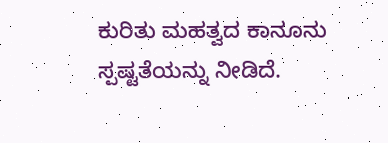ಕುರಿತು ಮಹತ್ವದ ಕಾನೂನು ಸ್ಪಷ್ಟತೆಯನ್ನು ನೀಡಿದೆ.